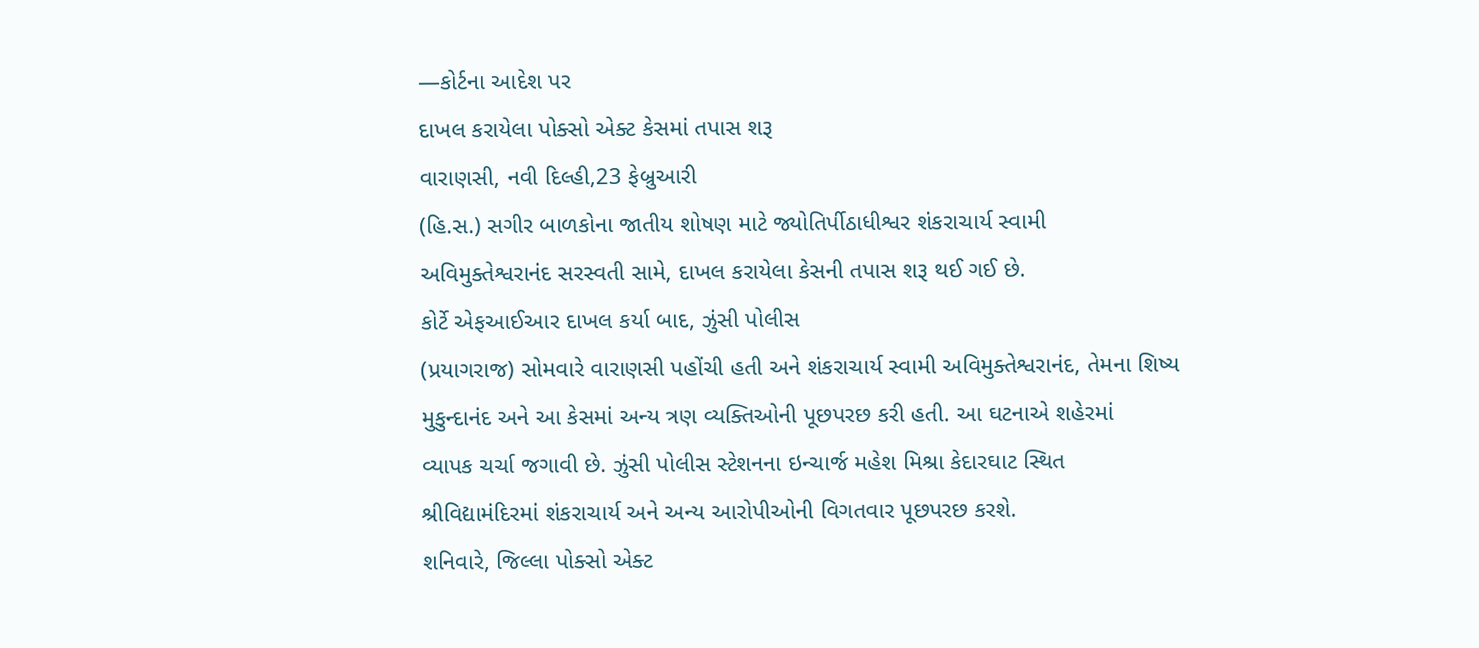—કોર્ટના આદેશ પર
દાખલ કરાયેલા પોક્સો એક્ટ કેસમાં તપાસ શરૂ
વારાણસી, નવી દિલ્હી,23 ફેબ્રુઆરી
(હિ.સ.) સગીર બાળકોના જાતીય શોષણ માટે જ્યોતિર્પીઠાધીશ્વર શંકરાચાર્ય સ્વામી
અવિમુક્તેશ્વરાનંદ સરસ્વતી સામે, દાખલ કરાયેલા કેસની તપાસ શરૂ થઈ ગઈ છે.
કોર્ટે એફઆઈઆર દાખલ કર્યા બાદ, ઝુંસી પોલીસ
(પ્રયાગરાજ) સોમવારે વારાણસી પહોંચી હતી અને શંકરાચાર્ય સ્વામી અવિમુક્તેશ્વરાનંદ, તેમના શિષ્ય
મુકુન્દાનંદ અને આ કેસમાં અન્ય ત્રણ વ્યક્તિઓની પૂછપરછ કરી હતી. આ ઘટનાએ શહેરમાં
વ્યાપક ચર્ચા જગાવી છે. ઝુંસી પોલીસ સ્ટેશનના ઇન્ચાર્જ મહેશ મિશ્રા કેદારઘાટ સ્થિત
શ્રીવિદ્યામંદિરમાં શંકરાચાર્ય અને અન્ય આરોપીઓની વિગતવાર પૂછપરછ કરશે.
શનિવારે, જિલ્લા પોક્સો એક્ટ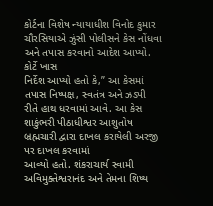કોર્ટના વિશેષ ન્યાયાધીશ વિનોદ કુમાર
ચૌરસિયાએ ઝુંસી પોલીસને કેસ નોંધવા અને તપાસ કરવાનો આદેશ આપ્યો. કોર્ટે ખાસ
નિર્દેશ આપ્યો હતો કે,” આ કેસમાં તપાસ નિષ્પક્ષ, સ્વતંત્ર અને ઝડપી રીતે હાથ ધરવામાં આવે. આ કેસ
શાકુંભરી પીઠાધીશ્વર આશુતોષ બ્રહ્મચારી દ્વારા દાખલ કરાયેલી અરજી પર દાખલ કરવામાં
આવ્યો હતો. શંકરાચાર્ય સ્વામી અવિમુક્તેશ્વરાનંદ અને તેમના શિષ્ય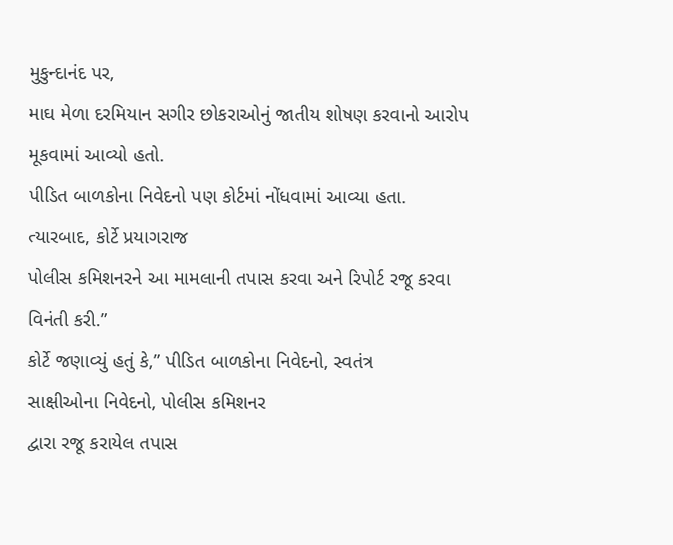મુકુન્દાનંદ પર,
માઘ મેળા દરમિયાન સગીર છોકરાઓનું જાતીય શોષણ કરવાનો આરોપ મૂકવામાં આવ્યો હતો.
પીડિત બાળકોના નિવેદનો પણ કોર્ટમાં નોંધવામાં આવ્યા હતા. ત્યારબાદ, કોર્ટે પ્રયાગરાજ
પોલીસ કમિશનરને આ મામલાની તપાસ કરવા અને રિપોર્ટ રજૂ કરવા વિનંતી કરી.”
કોર્ટે જણાવ્યું હતું કે,” પીડિત બાળકોના નિવેદનો, સ્વતંત્ર
સાક્ષીઓના નિવેદનો, પોલીસ કમિશનર
દ્વારા રજૂ કરાયેલ તપાસ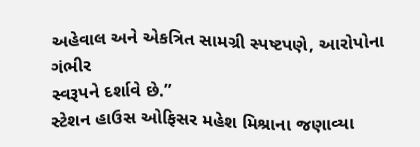અહેવાલ અને એકત્રિત સામગ્રી સ્પષ્ટપણે, આરોપોના ગંભીર
સ્વરૂપને દર્શાવે છે.”
સ્ટેશન હાઉસ ઓફિસર મહેશ મિશ્રાના જણાવ્યા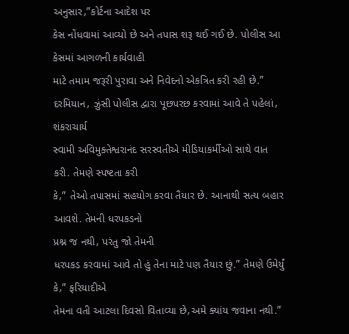અનુસાર,”કોર્ટના આદેશ પર
કેસ નોંધવામાં આવ્યો છે અને તપાસ શરૂ થઈ ગઈ છે. પોલીસ આ કેસમાં આગળની કાર્યવાહી
માટે તમામ જરૂરી પુરાવા અને નિવેદનો એકત્રિત કરી રહી છે.”
દરમિયાન, ઝુંસી પોલીસ દ્વારા પૂછપરછ કરવામાં આવે તે પહેલાં, શંકરાચાર્ય
સ્વામી અવિમુક્તેશ્વરાનંદ સરસ્વતીએ મીડિયાકર્મીઓ સાથે વાત કરી. તેમણે સ્પષ્ટતા કરી
કે,” તેઓ તપાસમાં સહયોગ કરવા તૈયાર છે. આનાથી સત્ય બહાર આવશે. તેમની ધરપકડનો
પ્રશ્ન જ નથી, પરંતુ જો તેમની
ધરપકડ કરવામાં આવે તો હું તેના માટે પણ તૈયાર છું.” તેમણે ઉમેર્યું કે,” ફરિયાદીએ
તેમના વતી આટલા દિવસો વિતાવ્યા છે,અમે ક્યાંય જવાના નથી.”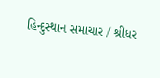હિન્દુસ્થાન સમાચાર / શ્રીધર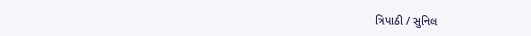ત્રિપાઠી / સુનિલ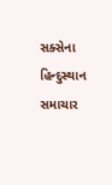સક્સેના
હિન્દુસ્થાન સમાચાર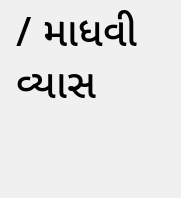/ માધવી વ્યાસ